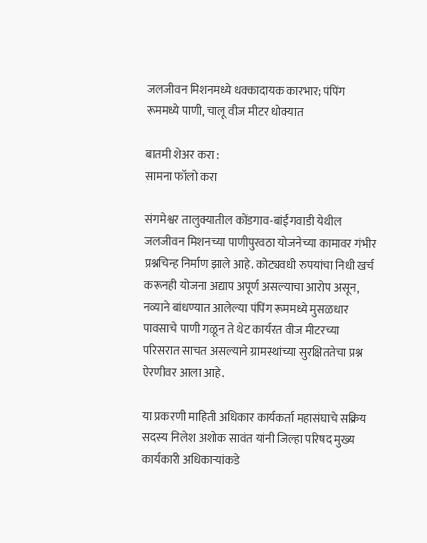जलजीवन मिशनमध्ये धक्कादायक कारभार; पंपिंग रूममध्ये पाणी, चालू वीज मीटर धोक्यात

बातमी शेअर करा :
सामना फॉलो करा

संगमेश्वर तालुक्यातील कोंडगाव-बांईंगवाडी येथील जलजीवन मिशनच्या पाणीपुरवठा योजनेच्या कामावर गंभीर प्रश्नचिन्ह निर्माण झाले आहे. कोट्यवधी रुपयांचा निधी खर्च करूनही योजना अद्याप अपूर्ण असल्याचा आरोप असून, नव्याने बांधण्यात आलेल्या पंपिंग रूममध्ये मुसळधार पावसाचे पाणी गळून ते थेट कार्यरत वीज मीटरच्या परिसरात साचत असल्याने ग्रामस्थांच्या सुरक्षिततेचा प्रश्न ऐरणीवर आला आहे.

या प्रकरणी माहिती अधिकार कार्यकर्ता महासंघाचे सक्रिय सदस्य निलेश अशोक सावंत यांनी जिल्हा परिषद मुख्य कार्यकारी अधिकाऱ्यांकडे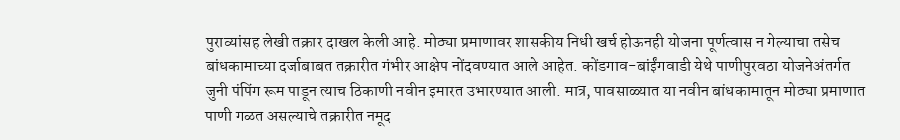पुराव्यांसह लेखी तक्रार दाखल केली आहे. मोठ्या प्रमाणावर शासकीय निधी खर्च होऊनही योजना पूर्णत्वास न गेल्याचा तसेच बांधकामाच्या दर्जाबाबत तक्रारीत गंभीर आक्षेप नोंदवण्यात आले आहेत. कोंडगाव-बांईंगवाडी येथे पाणीपुरवठा योजनेअंतर्गत जुनी पंपिंग रूम पाडून त्याच ठिकाणी नवीन इमारत उभारण्यात आली. मात्र, पावसाळ्यात या नवीन बांधकामातून मोठ्या प्रमाणात पाणी गळत असल्याचे तक्रारीत नमूद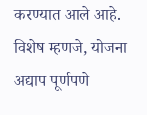करण्यात आले आहे. विशेष म्हणजे, योजना अद्याप पूर्णपणे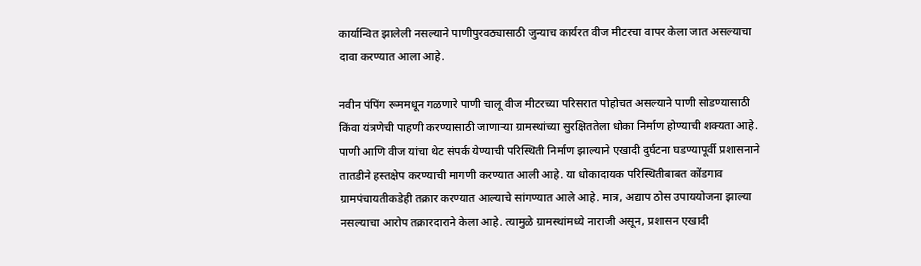कार्यान्वित झालेली नसल्याने पाणीपुरवठ्यासाठी जुन्याच कार्यरत वीज मीटरचा वापर केला जात असल्याचा दावा करण्यात आला आहे.

नवीन पंपिंग रूममधून गळणारे पाणी चालू वीज मीटरच्या परिसरात पोहोचत असल्याने पाणी सोडण्यासाठी किंवा यंत्रणेची पाहणी करण्यासाठी जाणाऱ्या ग्रामस्थांच्या सुरक्षिततेला धोका निर्माण होण्याची शक्यता आहे. पाणी आणि वीज यांचा थेट संपर्क येण्याची परिस्थिती निर्माण झाल्याने एखादी दुर्घटना घडण्यापूर्वी प्रशासनाने तातडीने हस्तक्षेप करण्याची मागणी करण्यात आली आहे. या धोकादायक परिस्थितीबाबत कोंडगाव ग्रामपंचायतीकडेही तक्रार करण्यात आल्याचे सांगण्यात आले आहे. मात्र, अद्याप ठोस उपाययोजना झाल्या नसल्याचा आरोप तक्रारदाराने केला आहे. त्यामुळे ग्रामस्थांमध्ये नाराजी असून, प्रशासन एखादी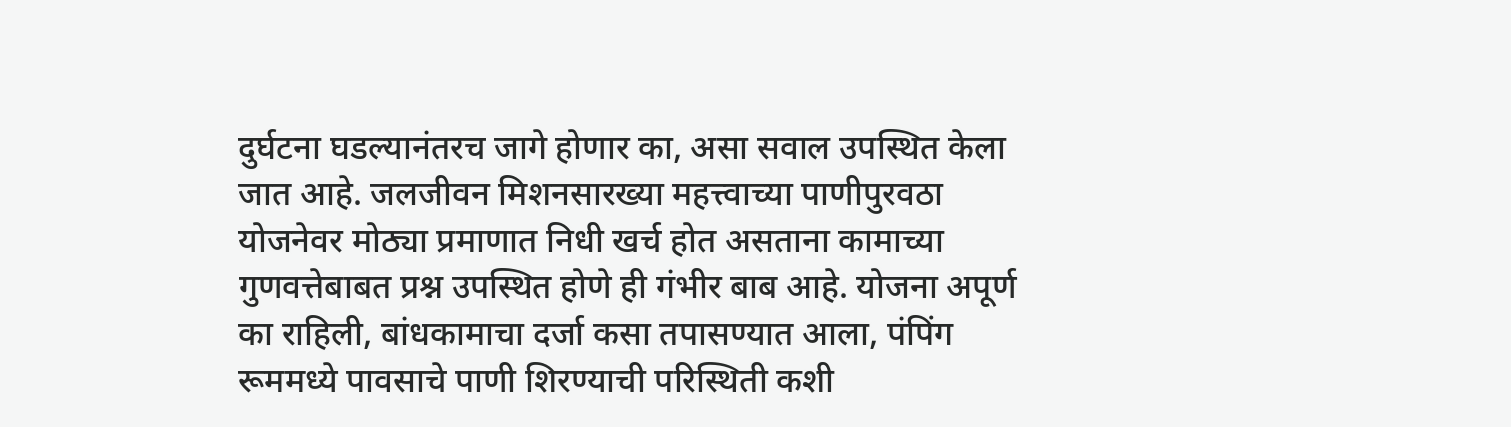दुर्घटना घडल्यानंतरच जागे होणार का, असा सवाल उपस्थित केला जात आहे. जलजीवन मिशनसारख्या महत्त्वाच्या पाणीपुरवठा योजनेवर मोठ्या प्रमाणात निधी खर्च होत असताना कामाच्या गुणवत्तेबाबत प्रश्न उपस्थित होणे ही गंभीर बाब आहे. योजना अपूर्ण का राहिली, बांधकामाचा दर्जा कसा तपासण्यात आला, पंपिंग रूममध्ये पावसाचे पाणी शिरण्याची परिस्थिती कशी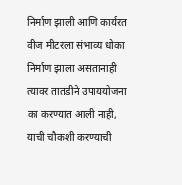निर्माण झाली आणि कार्यरत वीज मीटरला संभाव्य धोका निर्माण झाला असतानाही त्यावर तातडीने उपाययोजना का करण्यात आली नाही, याची चौकशी करण्याची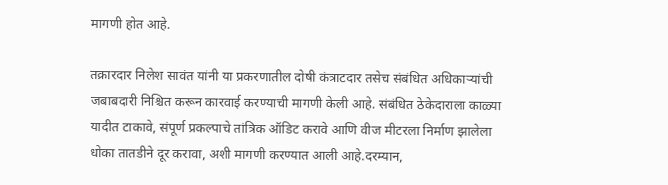मागणी होत आहे.

तक्रारदार निलेश सावंत यांनी या प्रकरणातील दोषी कंत्राटदार तसेच संबंधित अधिकाऱ्यांची जबाबदारी निश्चित करून कारवाई करण्याची मागणी केली आहे. संबंधित ठेकेदाराला काळ्या यादीत टाकावे, संपूर्ण प्रकल्पाचे तांत्रिक ऑडिट करावे आणि वीज मीटरला निर्माण झालेला धोका तातडीने दूर करावा, अशी मागणी करण्यात आली आहे.दरम्यान,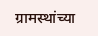ग्रामस्थांच्या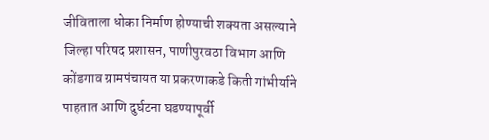जीविताला धोका निर्माण होण्याची शक्यता असल्याने जिल्हा परिषद प्रशासन, पाणीपुरवठा विभाग आणि कोंडगाव ग्रामपंचायत या प्रकरणाकडे किती गांभीर्याने पाहतात आणि दुर्घटना घडण्यापूर्वी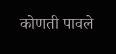कोणती पावले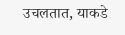उचलतात, याकडे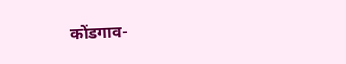कोंडगाव-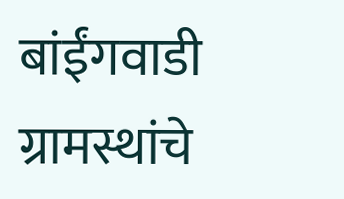बांईंगवाडी ग्रामस्थांचे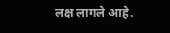लक्ष लागले आहे.